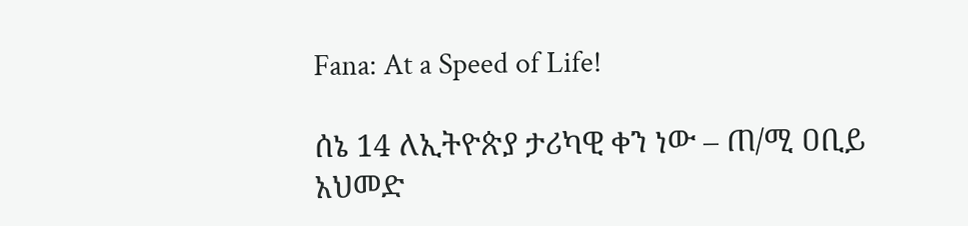Fana: At a Speed of Life!

ሰኔ 14 ለኢትዮጵያ ታሪካዊ ቀን ነው – ጠ/ሚ ዐቢይ አህመድ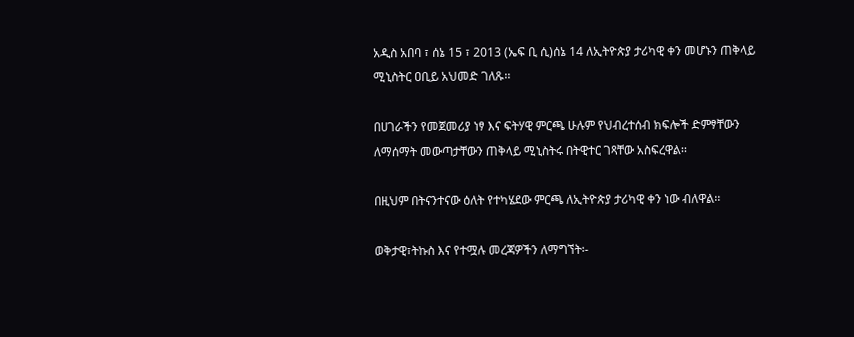አዲስ አበባ ፣ ሰኔ 15 ፣ 2013 (ኤፍ ቢ ሲ)ሰኔ 14 ለኢትዮጵያ ታሪካዊ ቀን መሆኑን ጠቅላይ ሚኒስትር ዐቢይ አህመድ ገለጹ፡፡

በሀገራችን የመጀመሪያ ነፃ እና ፍትሃዊ ምርጫ ሁሉም የህብረተሰብ ክፍሎች ድምፃቸውን ለማሰማት መውጣታቸውን ጠቅላይ ሚኒስትሩ በትዊተር ገጻቸው አስፍረዋል፡፡

በዚህም በትናንተናው ዕለት የተካሄደው ምርጫ ለኢትዮጵያ ታሪካዊ ቀን ነው ብለዋል፡፡

ወቅታዊ፣ትኩስ እና የተሟሉ መረጃዎችን ለማግኘት፡-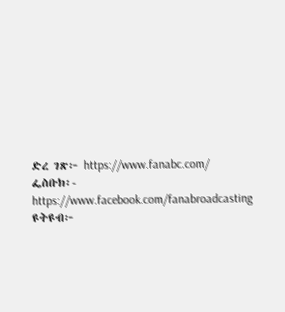ድረ ገጽ፦ https://www.fanabc.com/
ፌስቡክ፡- https://www.facebook.com/fanabroadcasting
ዩትዩብ፦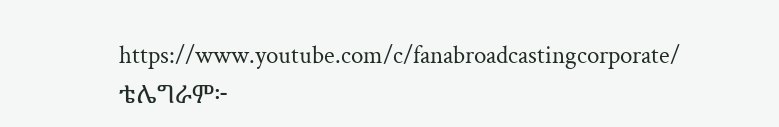https://www.youtube.com/c/fanabroadcastingcorporate/
ቴሌግራም፦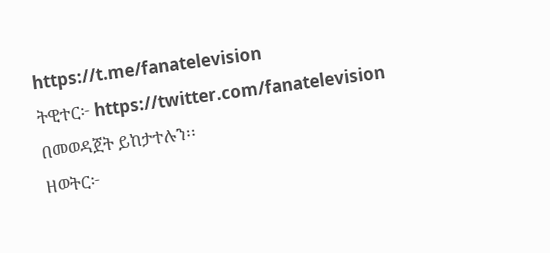https://t.me/fanatelevision
ትዊተር፦ https://twitter.com/fanatelevision በመወዳጀት ይከታተሉን፡፡
ዘወትር፦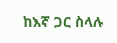ከእኛ ጋር ስላሉ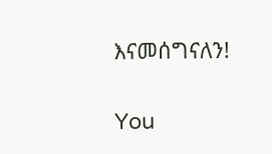እናመሰግናለን!

You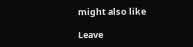might also like

Leave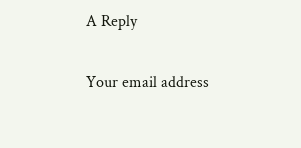A Reply

Your email address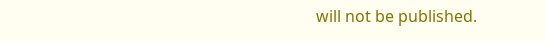will not be published.